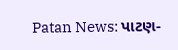Patan News: પાટણ-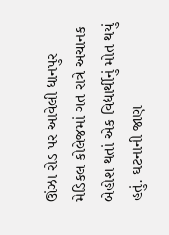ઊંઝા રોડ પર આવેલી ધાનપુર મેડિકલ કોલેજમાં ગત રાત્રે અચાનક બેહોશ થતાં એક વિદ્યાર્થીનું મોત થયું હતું. ઘટનાની જાણ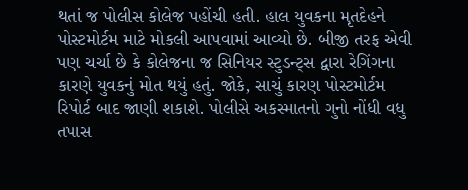થતાં જ પોલીસ કોલેજ પહોંચી હતી. હાલ યુવકના મૃતદેહને પોસ્ટમોર્ટમ માટે મોકલી આપવામાં આવ્યો છે. બીજી તરફ એવી પણ ચર્ચા છે કે કોલેજના જ સિનિયર સ્ટુડન્ટ્સ દ્વારા રેગિંગના કારણે યુવકનું મોત થયું હતું. જોકે, સાચું કારણ પોસ્ટમોર્ટમ રિપોર્ટ બાદ જાણી શકાશે. પોલીસે અકસ્માતનો ગુનો નોંધી વધુ તપાસ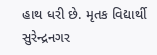હાથ ધરી છે. મૃતક વિદ્યાર્થી સુરેન્દ્રનગર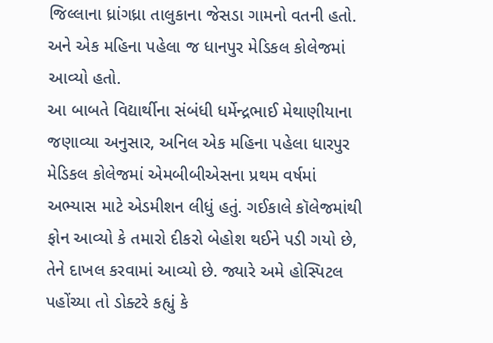જિલ્લાના ધ્રાંગધ્રા તાલુકાના જેસડા ગામનો વતની હતો. અને એક મહિના પહેલા જ ધાનપુર મેડિકલ કોલેજમાં આવ્યો હતો.
આ બાબતે વિદ્યાર્થીના સંબંધી ધર્મેન્દ્રભાઈ મેથાણીયાના જણાવ્યા અનુસાર, અનિલ એક મહિના પહેલા ધારપુર મેડિકલ કોલેજમાં એમબીબીએસના પ્રથમ વર્ષમાં અભ્યાસ માટે એડમીશન લીધું હતું. ગઈકાલે કૉલેજમાંથી ફોન આવ્યો કે તમારો દીકરો બેહોશ થઈને પડી ગયો છે, તેને દાખલ કરવામાં આવ્યો છે. જ્યારે અમે હોસ્પિટલ પહોંચ્યા તો ડોક્ટરે કહ્યું કે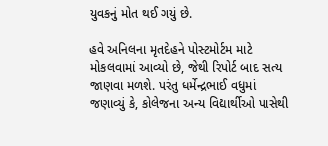યુવકનું મોત થઈ ગયું છે.

હવે અનિલના મૃતદેહને પોસ્ટમોર્ટમ માટે મોકલવામાં આવ્યો છે, જેથી રિપોર્ટ બાદ સત્ય જાણવા મળશે. પરંતુ ધર્મેન્દ્રભાઈ વધુમાં જણાવ્યું કે, કોલેજના અન્ય વિદ્યાર્થીઓ પાસેથી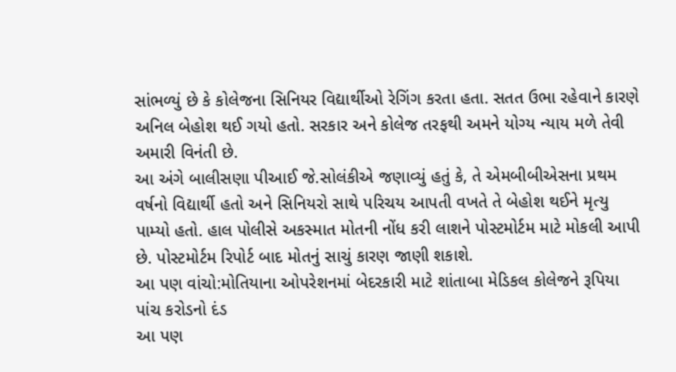સાંભળ્યું છે કે કોલેજના સિનિયર વિદ્યાર્થીઓ રેગિંગ કરતા હતા. સતત ઉભા રહેવાને કારણે અનિલ બેહોશ થઈ ગયો હતો. સરકાર અને કોલેજ તરફથી અમને યોગ્ય ન્યાય મળે તેવી અમારી વિનંતી છે.
આ અંગે બાલીસણા પીઆઈ જે.સોલંકીએ જણાવ્યું હતું કે, તે એમબીબીએસના પ્રથમ વર્ષનો વિદ્યાર્થી હતો અને સિનિયરો સાથે પરિચય આપતી વખતે તે બેહોશ થઈને મૃત્યુ પામ્યો હતો. હાલ પોલીસે અકસ્માત મોતની નોંધ કરી લાશને પોસ્ટમોર્ટમ માટે મોકલી આપી છે. પોસ્ટમોર્ટમ રિપોર્ટ બાદ મોતનું સાચું કારણ જાણી શકાશે.
આ પણ વાંચો:મોતિયાના ઓપરેશનમાં બેદરકારી માટે શાંતાબા મેડિકલ કોલેજને રૂપિયા પાંચ કરોડનો દંડ
આ પણ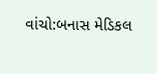વાંચો:બનાસ મેડિકલ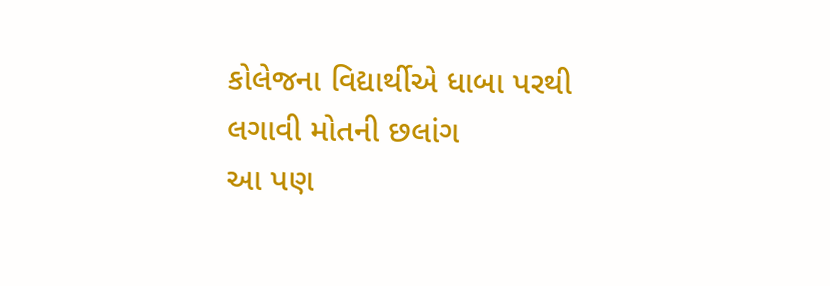કોલેજના વિદ્યાર્થીએ ધાબા પરથી લગાવી મોતની છલાંગ
આ પણ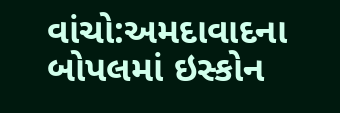વાંચો:અમદાવાદના બોપલમાં ઇસ્કોન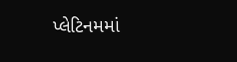પ્લેટિનમમાં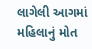લાગેલી આગમાં મહિલાનું મોત